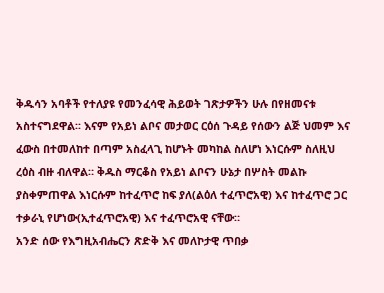ቅዱሳን አባቶች የተለያዩ የመንፈሳዊ ሕይወት ገጽታዎችን ሁሉ በየዘመናቱ አስተናግደዋል፡፡ እናም የአይነ ልቦና መታወር ርዕሰ ጉዳይ የሰውን ልጅ ህመም እና ፈውስ በተመለከተ በጣም አስፈላጊ ከሆኑት መካከል ስለሆነ እነርሱም ስለዚህ ረዕስ ብዙ ብለዋል። ቅዱስ ማርቆስ የአይነ ልቦናን ሁኔታ በሦስት መልኩ ያስቀምጠዋል እነርሱም ከተፈጥሮ ከፍ ያለ(ልዕለ ተፈጥሮአዊ) እና ከተፈጥሮ ጋር ተቃራኒ የሆነው(ኢተፈጥሮአዊ) እና ተፈጥሮአዊ ናቸው።
አንድ ሰው የእግዚአብሔርን ጽድቅ እና መለኮታዊ ጥበቃ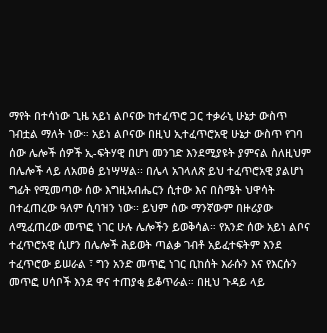ማየት በተሳነው ጊዜ አይነ ልቦናው ከተፈጥሮ ጋር ተቃራኒ ሁኔታ ውስጥ ገብቷል ማለት ነው። አይነ ልቦናው በዚህ ኢተፈጥሮአዊ ሁኔታ ውስጥ የገባ ሰው ሌሎች ሰዎች ኢ-ፍትሃዊ በሆነ መንገድ እንደሚያዩት ያምናል ስለዚህም በሌሎች ላይ ለአመፅ ይነሣሣል፡፡ በሌላ አገላለጽ ይህ ተፈጥሮአዊ ያልሆነ ግፊት የሚመጣው ሰው እግዚአብሔርን ሲተው እና በስሜት ህዋሳት በተፈጠረው ዓለም ሲባዝን ነው፡፡ ይህም ሰው ማንኛውም በዙሪያው ለሚፈጠረው መጥፎ ነገር ሁሉ ሌሎችን ይወቅሳል። የአንድ ሰው አይነ ልቦና ተፈጥሮአዊ ሲሆን በሌሎች ሕይወት ጣልቃ ገብቶ አይፈተፍትም እንደ ተፈጥሮው ይሠራል ፣ ግን አንድ መጥፎ ነገር ቢከሰት እራሱን እና የእርሱን መጥፎ ሀሳቦች እንደ ዋና ተጠያቂ ይቆጥራል። በዚህ ጉዳይ ላይ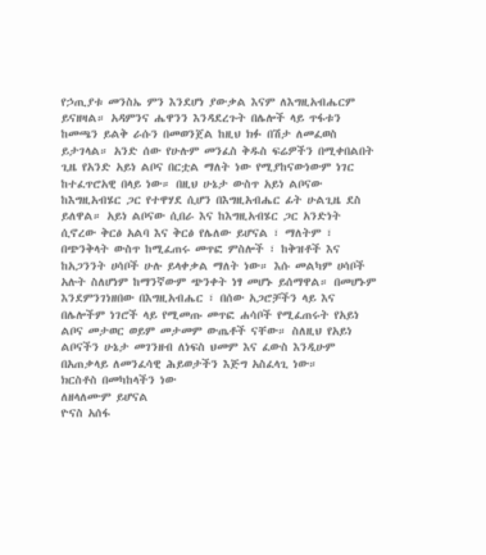የኃጢያቱ መንስኤ ምን እንደሆነ ያውቃል እናም ለእግዚአብሔርም ይናዘዛል። አዳምንና ሔዋንን እንዳደረጉት በሌሎች ላይ ጥፋቱን ከመጫን ይልቅ ራሱን በመወንጀል ከዚህ ክፉ በሽታ ለመፈወስ ይታገላል። አንድ ሰው የሁሉም መንፈስ ቅዱስ ፍሬዎችን በሚቀበልበት ጊዜ የአንድ አይነ ልቦና በርቷል ማለት ነው የሚያከናውነውም ነገር ከተፈጥሮአዊ በላይ ነው። በዚህ ሁኔታ ውስጥ አይነ ልቦናው ከእግዚአብሄር ጋር የተዋሃደ ሲሆን በእግዚአብሔር ፊት ሁልጊዜ ደስ ይለዋል። አይነ ልቦናው ሲበራ እና ከእግዚአብሄር ጋር አንድነት ሲኖረው ቅርፅ አልባ እና ቅርፅ የሌለው ይሆናል ፣ ማለትም ፣ በጭንቅላት ውስጥ ከሚፈጠሩ መጥፎ ምስሎች ፣ ከቅዝቶች እና ከአጋንንት ሀሳቦች ሁሉ ይላቀቃል ማለት ነው። እሱ መልካም ሀሳቦች አሉት ስለሆነም ከማንኛውም ጭንቀት ነፃ መሆኑ ይሰማዋል። በመሆኑም እንደምንገነዘበው በእግዚአብሔር ፣ በሰው አጋሮቻችን ላይ እና በሌሎችም ነገሮች ላይ የሚመጡ መጥፎ ሐሳቦች የሚፈጠሩት የአይነ ልቦና መታወር ወይም መታመም ውጤቶች ናቸው። ስለዚህ የአይነ ልቦናችን ሁኔታ መገንዘብ ለነፍስ ህመም እና ፈውስ እንዲሁም በአጠቃላይ ለመንፈሳዊ ሕይወታችን እጅግ አስፈላጊ ነው።
ክርስቶስ በመካከላችን ነው
ለዘላለሙም ይሆናል
ዮናስ አሰፋ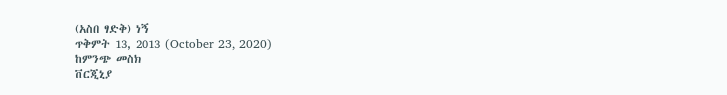(አስበ ፃድቅ) ነኝ
ጥቅምት 13, 2013 (October 23, 2020)
ከምንጭ መስክ
ቨርጂኒያ